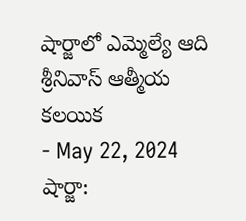షార్జాలో ఎమ్మెల్యే ఆది శ్రీనివాస్ ఆత్మీయ కలయిక
- May 22, 2024
షార్జా: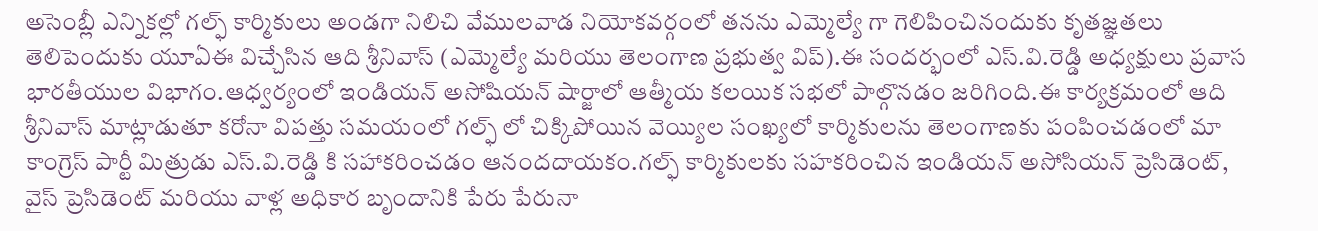అసెంబ్లీ ఎన్నికల్లో గల్ఫ్ కార్మికులు అండగా నిలిచి వేములవాడ నియోకవర్గంలో తనను ఎమ్మెల్యే గా గెలిపించినందుకు కృతజ్ఞతలు తెలిపెందుకు యూఏఈ విచ్చేసిన ఆది శ్రీనివాస్ (ఎమ్మెల్యే మరియు తెలంగాణ ప్రభుత్వ విప్).ఈ సందర్భంలో ఎస్.వి.రెడ్డి అధ్యక్షులు ప్రవాస భారతీయుల విభాగం.ఆధ్వర్యంలో ఇండియన్ అసోషియన్ షార్జాలో ఆత్మీయ కలయిక సభలో పాల్గొనడం జరిగింది.ఈ కార్యక్రమంలో ఆది శ్రీనివాస్ మాట్లాడుతూ కరోనా విపత్తు సమయంలో గల్ఫ్ లో చిక్కిపోయిన వెయ్యిల సంఖ్యలో కార్మికులను తెలంగాణకు పంపించడంలో మా కాంగ్రెస్ పార్టీ మిత్రుడు ఎస్.వి.రెడ్డి కి సహాకరించడం ఆనందదాయకం.గల్ఫ్ కార్మికులకు సహకరించిన ఇండియన్ అసోసియన్ ప్రెసిడెంట్, వైస్ ప్రెసిడెంట్ మరియు వాళ్ల అధికార బృందానికి పేరు పేరునా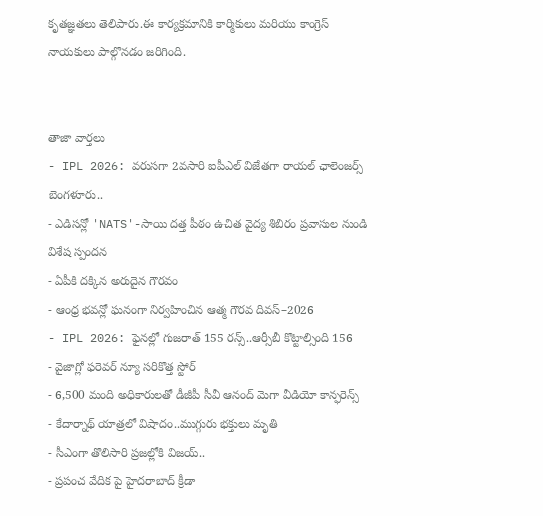కృతజ్ఞతలు తెలిపారు.ఈ కార్యక్రమానికి కార్మికులు మరియు కాంగ్రెస్ నాయకులు పాల్గొనడం జరిగింది.


తాజా వార్తలు
- IPL 2026: వరుసగా 2వసారి ఐపీఎల్ విజేతగా రాయల్ ఛాలెంజర్స్ బెంగళూరు..
- ఎడిసన్లో 'NATS'-సాయి దత్త పీఠం ఉచిత వైద్య శిబిరం ప్రవాసుల నుండి విశేష స్పందన
- ఏపీకి దక్కిన అరుదైన గౌరవం
- ఆంధ్ర భవన్లో ఘనంగా నిర్వహించిన ఆత్మ గౌరవ దివస్–2026
- IPL 2026: ఫైనల్లో గుజరాత్ 155 రన్స్..ఆర్సీబీ కొట్టాల్సింది 156
- వైజాగ్లో ఫరెవర్ న్యూ సరికొత్త స్టోర్
- 6,500 మంది అధికారులతో డీజీపీ సీవీ ఆనంద్ మెగా వీడియో కాన్ఫరెన్స్
- కేదార్నాథ్ యాత్రలో విషాదం..ముగ్గురు భక్తులు మృతి
- సీఎంగా తొలిసారి ప్రజల్లోకి విజయ్..
- ప్రపంచ వేదిక పై హైదరాబాద్ క్రీడా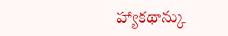హ్యాకథాన్కు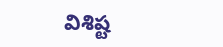విశిష్ట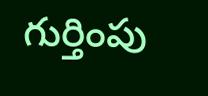గుర్తింపు